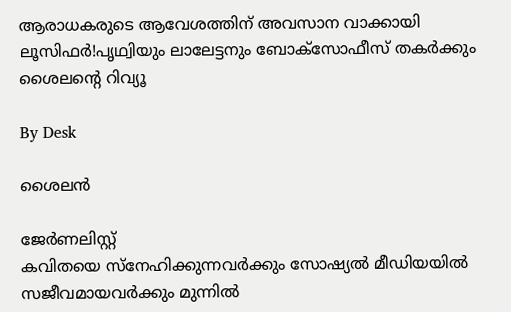ആരാധകരുടെ ആവേശത്തിന് അവസാന വാക്കായി ലൂസിഫർ!പൃഥ്വിയും ലാലേട്ടനും ബോക്സോഫീസ് തകർക്കും ശൈലന്റെ റിവ്യൂ

By Desk

ശൈലൻ

ജേര്‍ണലിസ്റ്റ്
കവിതയെ സ്നേഹിക്കുന്നവർക്കും സോഷ്യൽ മീഡിയയിൽ സജീവമായവർക്കും മുന്നിൽ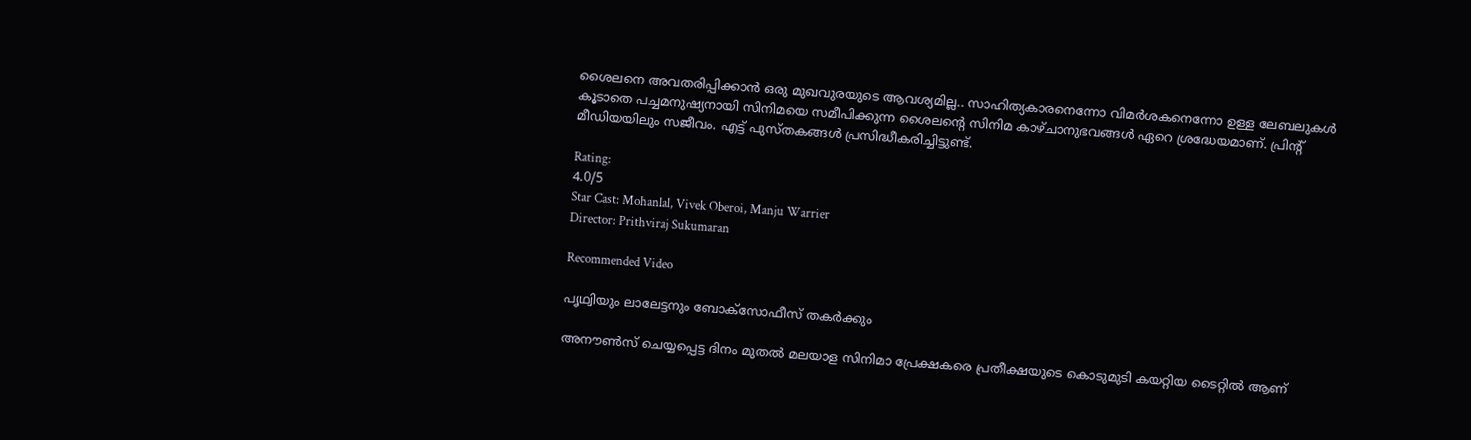ശൈലനെ അവതരിപ്പിക്കാൻ ഒരു മുഖവുരയുടെ ആവശ്യമില്ല.. സാഹിത്യകാരനെന്നോ വിമർശകനെന്നോ ഉള്ള ലേബലുകൾ കൂടാതെ പച്ചമനുഷ്യനായി സിനിമയെ സമീപിക്കുന്ന ശൈലന്റെ സിനിമ കാഴ്ചാനുഭവങ്ങൾ ഏറെ ശ്രദ്ധേയമാണ്. പ്രിന്റ് മീഡിയയിലും സജീവം. എട്ട് പുസ്തകങ്ങൾ പ്രസിദ്ധീകരിച്ചിട്ടുണ്ട്.

Rating:
4.0/5
Star Cast: Mohanlal, Vivek Oberoi, Manju Warrier
Director: Prithviraj Sukumaran

Recommended Video

പൃഥ്വിയും ലാലേട്ടനും ബോക്സോഫീസ് തകർക്കും

അനൗൺസ് ചെയ്യപ്പെട്ട ദിനം മുതൽ മലയാള സിനിമാ പ്രേക്ഷകരെ പ്രതീക്ഷയുടെ കൊടുമുടി കയറ്റിയ ടൈറ്റിൽ ആണ്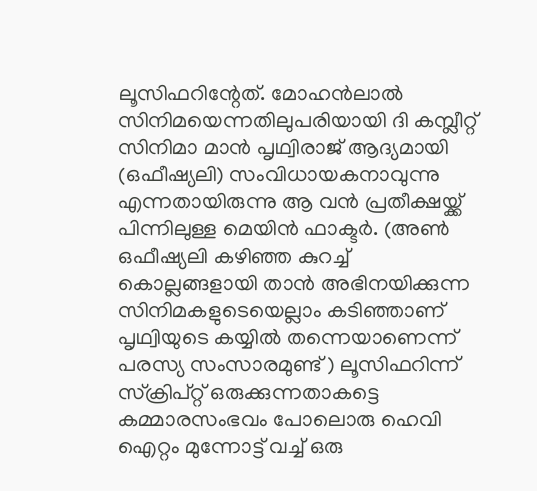ലൂസിഫറിന്റേത്. മോഹൻലാൽ സിനിമയെന്നതിലുപരിയായി ദി കമ്പ്ലീറ്റ് സിനിമാ മാൻ പൃഥ്വിരാജ് ആദ്യമായി (ഒഫീഷ്യലി) സംവിധായകനാവുന്നു എന്നതായിരുന്നു ആ വൻ പ്രതീക്ഷയ്ക്ക് പിന്നിലുള്ള മെയിൻ ഫാക്ടർ. (അൺ ഒഫീഷ്യലി കഴിഞ്ഞ കുറച്ച് കൊല്ലങ്ങളായി താൻ അഭിനയിക്കുന്ന സിനിമകളുടെയെല്ലാം കടിഞ്ഞാണ് പൃഥ്വിയുടെ കയ്യിൽ തന്നെയാണെന്ന് പരസ്യ സംസാരമുണ്ട് ) ലൂസിഫറിന്ന് സ്ക്രിപ്റ്റ് ഒരുക്കുന്നതാകട്ടെ കമ്മാരസംഭവം പോലൊരു ഹെവി ഐറ്റം മുന്നോട്ട് വച്ച് ഒരു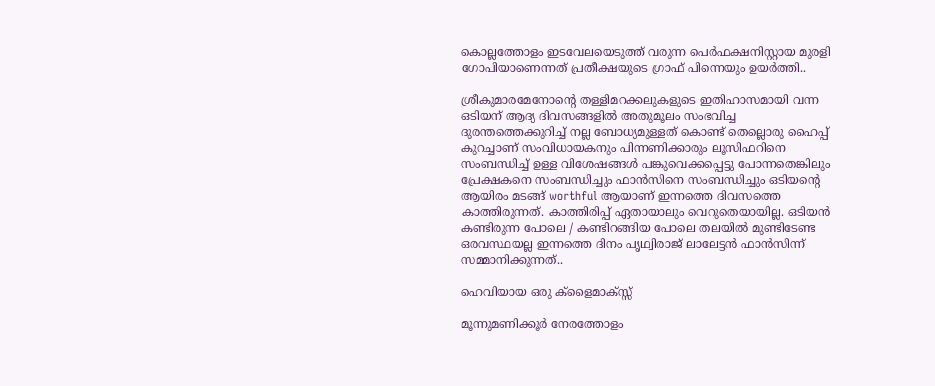കൊല്ലത്തോളം ഇടവേലയെടുത്ത് വരുന്ന പെർഫക്ഷനിസ്റ്റായ മുരളി ഗോപിയാണെന്നത് പ്രതീക്ഷയുടെ ഗ്രാഫ് പിന്നെയും ഉയർത്തി..

ശ്രീകുമാരമേനോന്റെ തള്ളിമറക്കലുകളുടെ ഇതിഹാസമായി വന്ന ഒടിയന് ആദ്യ ദിവസങ്ങളിൽ അതുമൂലം സംഭവിച്ച ദുരന്തത്തെക്കുറിച്ച് നല്ല ബോധ്യമുള്ളത് കൊണ്ട് തെല്ലൊരു ഹൈപ്പ് കുറച്ചാണ് സംവിധായകനും പിന്നണിക്കാരും ലൂസിഫറിനെ സംബന്ധിച്ച് ഉള്ള വിശേഷങ്ങൾ പങ്കുവെക്കപ്പെട്ടു പോന്നതെങ്കിലും പ്രേക്ഷകനെ സംബന്ധിച്ചും ഫാൻസിനെ സംബന്ധിച്ചും ഒടിയന്റെ ആയിരം മടങ്ങ് worthful ആയാണ് ഇന്നത്തെ ദിവസത്തെ കാത്തിരുന്നത്. കാത്തിരിപ്പ് ഏതായാലും വെറുതെയായില്ല. ഒടിയൻ കണ്ടിരുന്ന പോലെ / കണ്ടിറങ്ങിയ പോലെ തലയിൽ മുണ്ടിടേണ്ട ഒരവസ്ഥയല്ല ഇന്നത്തെ ദിനം പൃഥ്വിരാജ് ലാലേട്ടൻ ഫാൻസിന്ന് സമ്മാനിക്കുന്നത്..

ഹെവിയായ ഒരു ക്ളൈമാക്‌സ്സ്

മൂന്നുമണിക്കൂർ നേരത്തോളം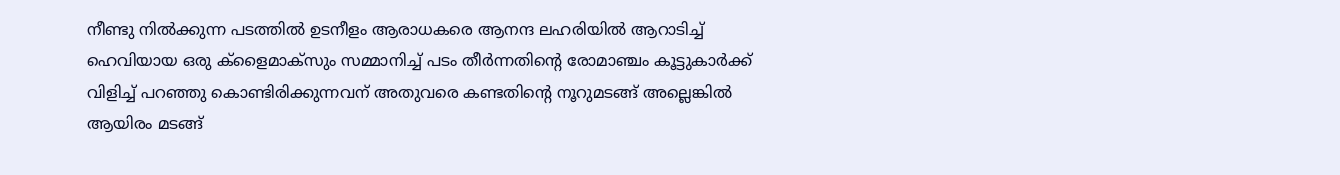നീണ്ടു നിൽക്കുന്ന പടത്തിൽ ഉടനീളം ആരാധകരെ ആനന്ദ ലഹരിയിൽ ആറാടിച്ച് ഹെവിയായ ഒരു ക്ളൈമാക്‌സും സമ്മാനിച്ച് പടം തീർന്നതിന്റെ രോമാഞ്ചം കൂട്ടുകാർക്ക് വിളിച്ച് പറഞ്ഞു കൊണ്ടിരിക്കുന്നവന് അതുവരെ കണ്ടതിന്റെ നൂറുമടങ്ങ് അല്ലെങ്കിൽ ആയിരം മടങ്ങ്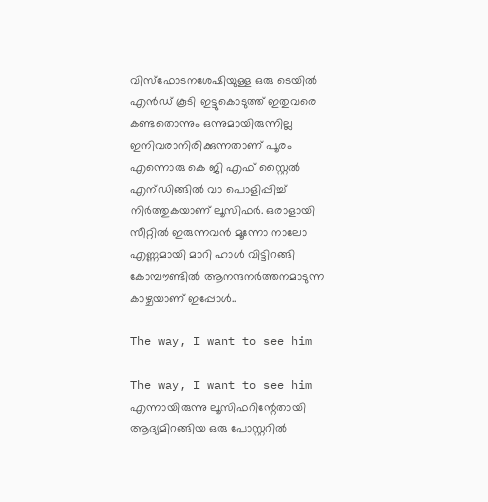വിസ്ഫോടനശേഷിയുള്ള ഒരു ടെയിൽ എൻഡ് കൂടി ഇട്ടുകൊടുത്ത് ഇതുവരെ കണ്ടതൊന്നും ഒന്നുമായിരുന്നില്ല ഇനിവരാനിരിക്കുന്നതാണ് പൂരം എന്നൊരു കെ ജി എഫ് സ്റ്റൈൽ എന്ഡിങ്ങിൽ വാ പൊളിപ്പിച്ച് നിർത്തുകയാണ് ലൂസിഫർ. ഒരാളായി സീറ്റിൽ ഇരുന്നവൻ മൂന്നോ നാലോ എണ്ണമായി മാറി ഹാൾ വിട്ടിറങ്ങി കോമ്പൗണ്ടിൽ ആനന്ദനർത്തനമാടുന്ന കാഴ്ചയാണ് ഇപ്പോൾ..

The way, I want to see him

The way, I want to see him എന്നായിരുന്നു ലൂസിഫറിന്റേതായി ആദ്യമിറങ്ങിയ ഒരു പോസ്റ്ററിൽ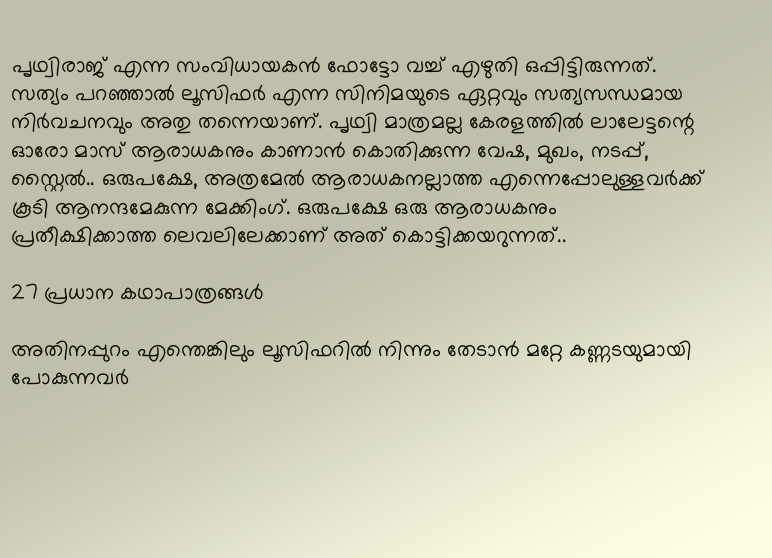പൃഥ്വിരാജ് എന്ന സംവിധായകൻ ഫോട്ടോ വച്ച് എഴുതി ഒപ്പിട്ടിരുന്നത്. സത്യം പറഞ്ഞാൽ ലൂസിഫർ എന്ന സിനിമയുടെ ഏറ്റവും സത്യസന്ധമായ നിർവചനവും അതു തന്നെയാണ്. പൃഥ്വി മാത്രമല്ല കേരളത്തിൽ ലാലേട്ടന്റെ ഓരോ മാസ് ആരാധകനും കാണാൻ കൊതിക്കുന്ന വേഷ, മുഖം, നടപ്പ്, സ്റ്റൈൽ.. ഒരുപക്ഷേ, അത്രമേൽ ആരാധകനല്ലാത്ത എന്നെപ്പോലുള്ളവർക്ക് കൂടി ആനന്ദമേകുന്ന മേക്കിംഗ്. ഒരുപക്ഷേ ഒരു ആരാധകനും പ്രതീക്ഷിക്കാത്ത ലെവലിലേക്കാണ് അത് കൊട്ടിക്കയറുന്നത്..

27 പ്രധാന കഥാപാത്രങ്ങൾ

അതിനപ്പുറം എന്തെങ്കിലും ലൂസിഫറിൽ നിന്നും തേടാൻ മറ്റേ കണ്ണടയുമായി പോകുന്നവർ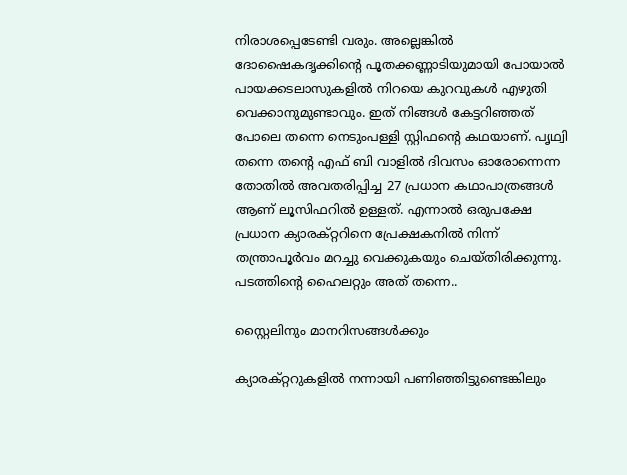നിരാശപ്പെടേണ്ടി വരും. അല്ലെങ്കിൽ ദോഷൈകദൃക്കിന്റെ പൂതക്കണ്ണാടിയുമായി പോയാൽ പായക്കടലാസുകളിൽ നിറയെ കുറവുകൾ എഴുതി വെക്കാനുമുണ്ടാവും. ഇത് നിങ്ങൾ കേട്ടറിഞ്ഞത് പോലെ തന്നെ നെടുംപള്ളി സ്റ്റിഫന്റെ കഥയാണ്. പൃഥ്വി തന്നെ തന്റെ എഫ് ബി വാളിൽ ദിവസം ഓരോന്നെന്ന തോതിൽ അവതരിപ്പിച്ച 27 പ്രധാന കഥാപാത്രങ്ങൾ ആണ് ലൂസിഫറിൽ ഉള്ളത്. എന്നാൽ ഒരുപക്ഷേ പ്രധാന ക്യാരക്റ്ററിനെ പ്രേക്ഷകനിൽ നിന്ന് തന്ത്രാപൂർവം മറച്ചു വെക്കുകയും ചെയ്തിരിക്കുന്നു. പടത്തിന്റെ ഹൈലറ്റും അത് തന്നെ..

സ്റ്റൈലിനും മാനറിസങ്ങൾക്കും

ക്യാരക്റ്ററുകളിൽ നന്നായി പണിഞ്ഞിട്ടുണ്ടെങ്കിലും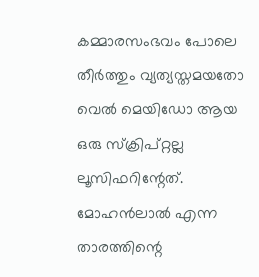കമ്മാരസംഭവം പോലെ തീർത്തും വ്യത്യസ്തമയതോ വെൽ മെയിഡോ ആയ ഒരു സ്ക്രിപ്റ്റല്ല ലൂസിഫറിന്റേത്. മോഹൻലാൽ എന്ന താരത്തിന്റെ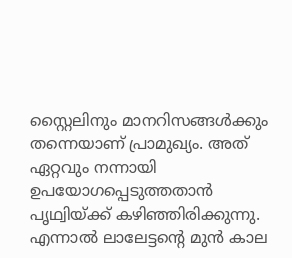സ്റ്റൈലിനും മാനറിസങ്ങൾക്കും തന്നെയാണ് പ്രാമുഖ്യം. അത് ഏറ്റവും നന്നായി ഉപയോഗപ്പെടുത്തതാൻ പൃഥ്വിയ്ക്ക് കഴിഞ്ഞിരിക്കുന്നു. എന്നാൽ ലാലേട്ടന്റെ മുൻ കാല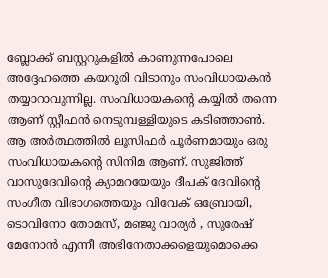ബ്ലോക്ക് ബസ്റ്ററുകളിൽ കാണുന്നപോലെ അദ്ദേഹത്തെ കയറൂരി വിടാനും സംവിധായകൻ തയ്യാറാവുന്നില്ല. സംവിധായകന്റെ കയ്യിൽ തന്നെ ആണ് സ്റ്റീഫൻ നെടുമ്പള്ളിയുടെ കടിഞ്ഞാൺ.
ആ അർത്ഥത്തിൽ ലൂസിഫർ പൂർണമായും ഒരു സംവിധായകന്റെ സിനിമ ആണ്. സുജിത്ത് വാസുദേവിന്റെ ക്യാമറയേയും ദീപക് ദേവിന്റെ സംഗീത വിഭാഗത്തെയും വിവേക് ഒബ്രോയി, ടൊവിനോ തോമസ്, മഞ്ജു വാര്യർ , സുരേഷ് മേനോൻ എന്നീ അഭിനേതാക്കളെയുമൊക്കെ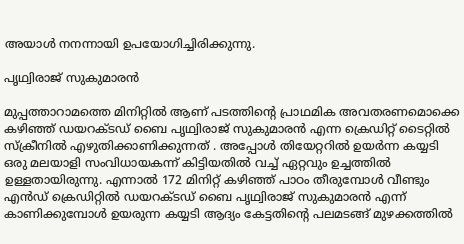അയാൾ നനന്നായി ഉപയോഗിച്ചിരിക്കുന്നു.

പൃഥ്വിരാജ് സുകുമാരൻ

മുപ്പത്താറാമത്തെ മിനിറ്റിൽ ആണ് പടത്തിന്റെ പ്രാഥമിക അവതരണമൊക്കെ കഴിഞ്ഞ് ഡയറക്ടഡ് ബൈ പൃഥ്വിരാജ് സുകുമാരൻ എന്ന ക്രെഡിറ്റ് ടൈറ്റിൽ സ്‌ക്രീനിൽ എഴുതിക്കാണിക്കുന്നത് . അപ്പോൾ തിയേറ്ററിൽ ഉയർന്ന കയ്യടി ഒരു മലയാളി സംവിധായകന്ന് കിട്ടിയതിൽ വച്ച് ഏറ്റവും ഉച്ചത്തിൽ ഉള്ളതായിരുന്നു. എന്നാൽ 172 മിനിറ്റ് കഴിഞ്ഞ് പാഠം തീരുമ്പോൾ വീണ്ടും എൻഡ് ക്രെഡിറ്റിൽ ഡയറക്ടഡ് ബൈ പൃഥ്വിരാജ് സുകുമാരൻ എന്ന് കാണിക്കുമ്പോൾ ഉയരുന്ന കയ്യടി ആദ്യം കേട്ടതിന്റെ പലമടങ്ങ് മുഴക്കത്തിൽ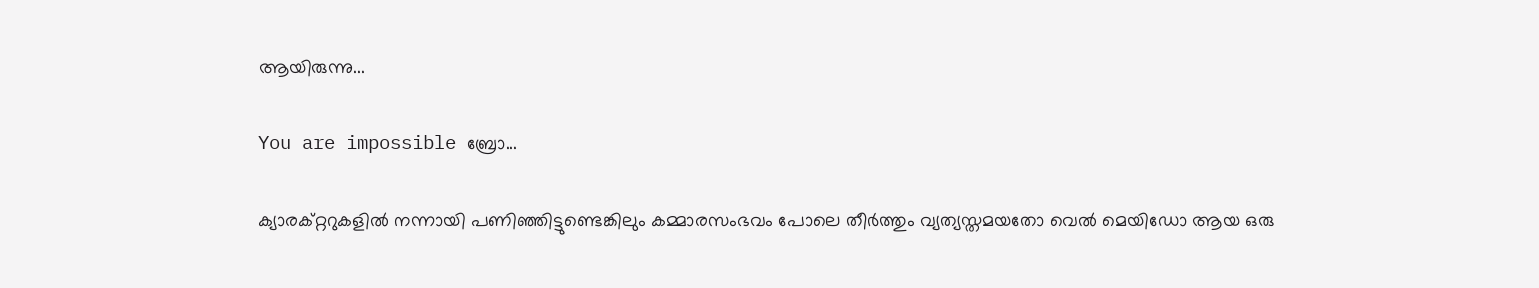ആയിരുന്നു...

You are impossible ബ്രോ...

ക്യാരക്റ്ററുകളിൽ നന്നായി പണിഞ്ഞിട്ടുണ്ടെങ്കിലും കമ്മാരസംഭവം പോലെ തീർത്തും വ്യത്യസ്തമയതോ വെൽ മെയിഡോ ആയ ഒരു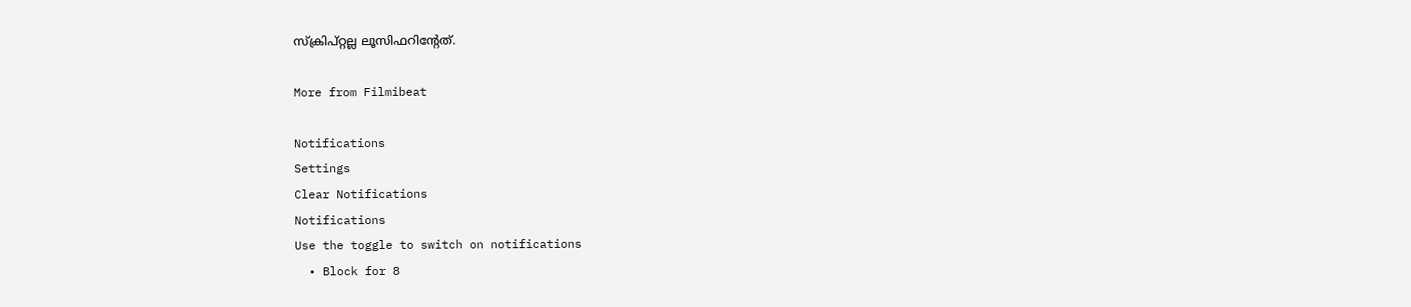സ്ക്രിപ്റ്റല്ല ലൂസിഫറിന്റേത്.

More from Filmibeat

Notifications
Settings
Clear Notifications
Notifications
Use the toggle to switch on notifications
  • Block for 8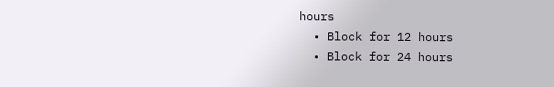hours
  • Block for 12 hours
  • Block for 24 hours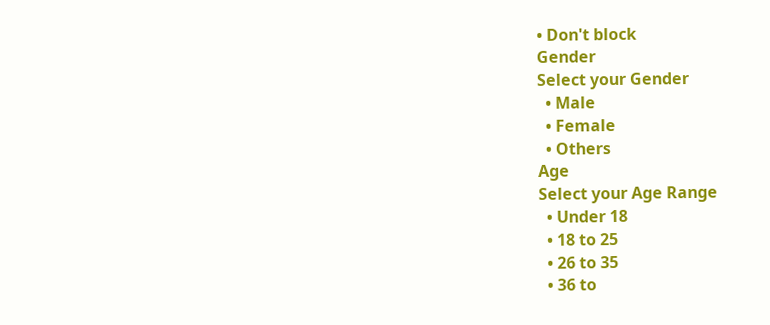• Don't block
Gender
Select your Gender
  • Male
  • Female
  • Others
Age
Select your Age Range
  • Under 18
  • 18 to 25
  • 26 to 35
  • 36 to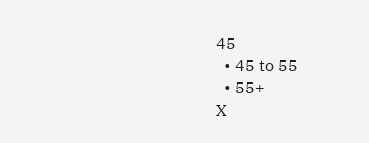45
  • 45 to 55
  • 55+
X